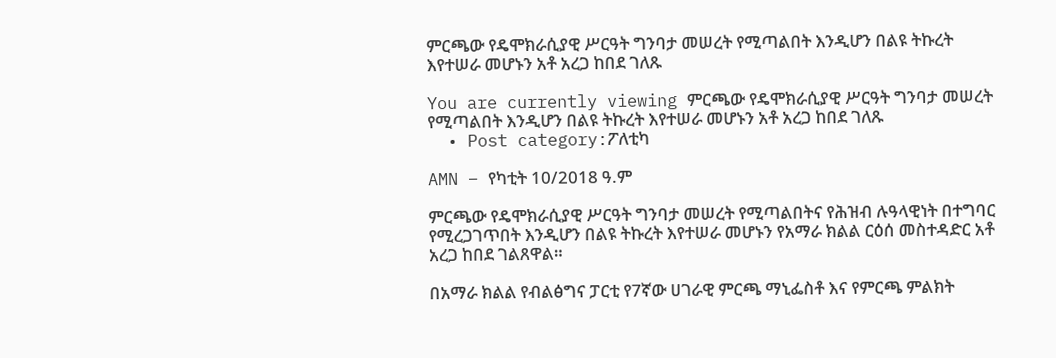ምርጫው የዴሞክራሲያዊ ሥርዓት ግንባታ መሠረት የሚጣልበት እንዲሆን በልዩ ትኩረት እየተሠራ መሆኑን አቶ አረጋ ከበደ ገለጹ

You are currently viewing ምርጫው የዴሞክራሲያዊ ሥርዓት ግንባታ መሠረት የሚጣልበት እንዲሆን በልዩ ትኩረት እየተሠራ መሆኑን አቶ አረጋ ከበደ ገለጹ
  • Post category:ፖለቲካ

AMN – የካቲት 10/2018 ዓ.ም

ምርጫው የዴሞክራሲያዊ ሥርዓት ግንባታ መሠረት የሚጣልበትና የሕዝብ ሉዓላዊነት በተግባር የሚረጋገጥበት እንዲሆን በልዩ ትኩረት እየተሠራ መሆኑን የአማራ ክልል ርዕሰ መስተዳድር አቶ አረጋ ከበደ ገልጸዋል።

በአማራ ክልል የብልፅግና ፓርቲ የ7ኛው ሀገራዊ ምርጫ ማኒፌስቶ እና የምርጫ ምልክት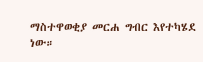ማስተዋወቂያ መርሐ ግብር እየተካሄደ ነው።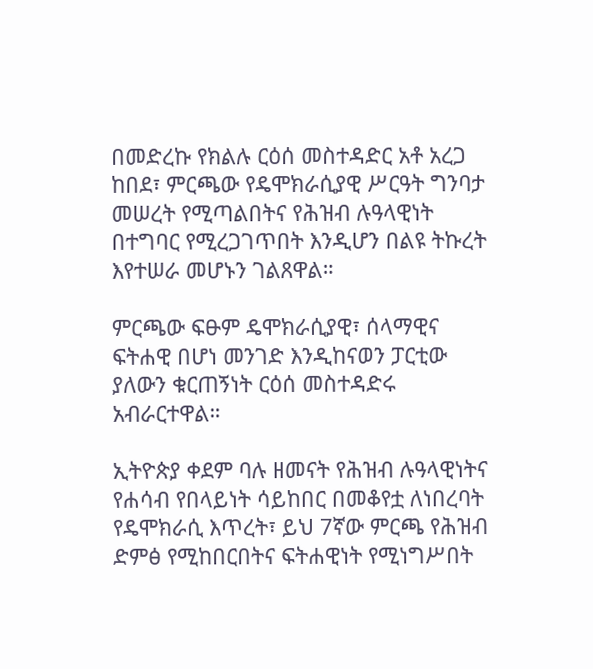በመድረኩ የክልሉ ርዕሰ መስተዳድር አቶ አረጋ ከበደ፣ ምርጫው የዴሞክራሲያዊ ሥርዓት ግንባታ መሠረት የሚጣልበትና የሕዝብ ሉዓላዊነት በተግባር የሚረጋገጥበት እንዲሆን በልዩ ትኩረት እየተሠራ መሆኑን ገልጸዋል።

ምርጫው ፍፁም ዴሞክራሲያዊ፣ ሰላማዊና ፍትሐዊ በሆነ መንገድ እንዲከናወን ፓርቲው ያለውን ቁርጠኝነት ርዕሰ መስተዳድሩ አብራርተዋል።

ኢትዮጵያ ቀደም ባሉ ዘመናት የሕዝብ ሉዓላዊነትና የሐሳብ የበላይነት ሳይከበር በመቆየቷ ለነበረባት የዴሞክራሲ እጥረት፣ ይህ 7ኛው ምርጫ የሕዝብ ድምፅ የሚከበርበትና ፍትሐዊነት የሚነግሥበት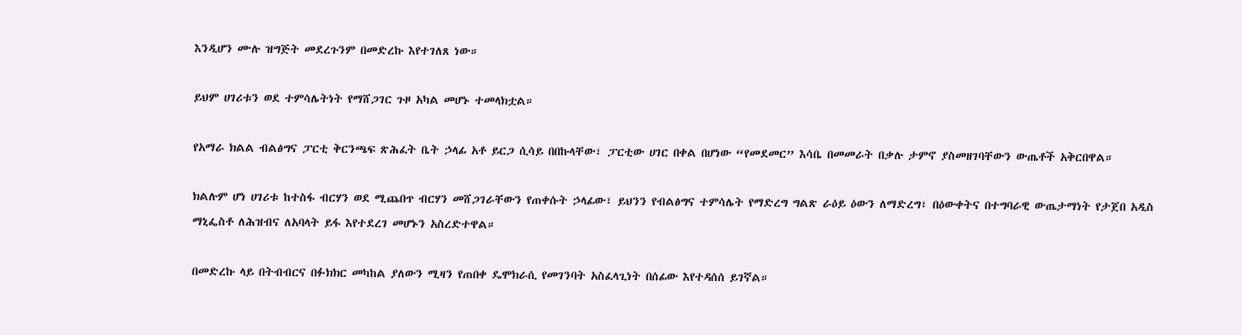እንዲሆን ሙሉ ዝግጅት መደረጉንም በመድረኩ እየተገለጸ ነው።

ይህም ሀገሪቱን ወደ ተምሳሌትነት የማሸጋገር ጉዞ አካል መሆኑ ተመላክቷል።

የአማራ ክልል ብልፅግና ፓርቲ ቅርንጫፍ ጽሕፈት ቤት ኃላፊ አቶ ይርጋ ሲሳይ በበኩላቸው፣ ፓርቲው ሀገር በቀል በሆነው “የመደመር” እሳቤ በመመራት በቃሉ ታምኖ ያስመዘገባቸውን ውጤቶች አቅርበዋል።

ክልሉም ሆነ ሀገሪቱ ከተስፋ ብርሃን ወደ ሚጨበጥ ብርሃን መሸጋገራቸውን የጠቀሱት ኃላፊው፣ ይህንን የብልፅግና ተምሳሌት የማድረግ ግልጽ ራዕይ ዕውን ለማድረግ፣ በዕውቀትና በተግባራዊ ውጤታማነት የታጀበ አዲስ ማኒፌስቶ ለሕዝብና ለአባላት ይፋ እየተደረገ መሆኑን አስረድተዋል።

በመድረኩ ላይ በትብብርና በፉክክር መካከል ያለውን ሚዛን የጠበቀ ዴሞክራሲ የመገንባት አስፈላጊነት በሰፊው እየተዳሰሰ ይገኛል።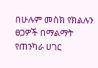በሁሉም መስክ የክልሉን ፀጋዎች በማልማት የጠንካራ ሀገር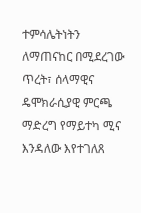ተምሳሌትነትን ለማጠናከር በሚደረገው ጥረት፣ ሰላማዊና ዴሞክራሲያዊ ምርጫ ማድረግ የማይተካ ሚና እንዳለው እየተገለጸ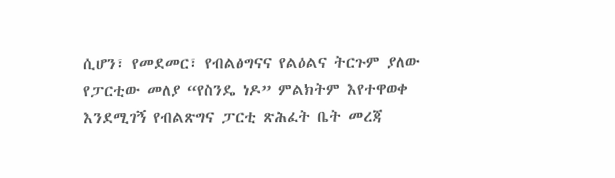ሲሆን፣ የመደመር፣ የብልፅግናና የልዕልና ትርጉም ያለው የፓርቲው መለያ “የስንዴ ነዶ” ምልክትም እየተዋወቀ እንደሚገኝ የብልጽግና ፓርቲ ጽሕፈት ቤት መረጃ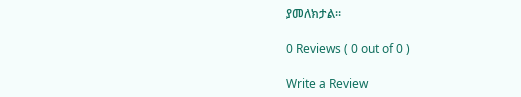ያመለክታል።

0 Reviews ( 0 out of 0 )

Write a Review